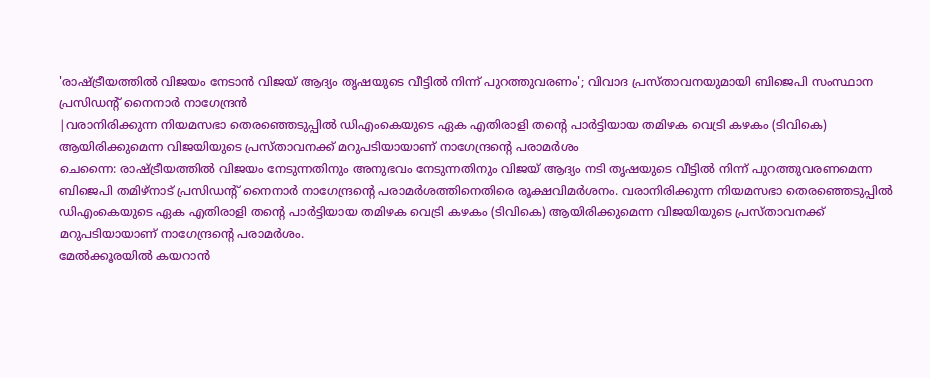'രാഷ്ട്രീയത്തിൽ വിജയം നേടാൻ വിജയ് ആദ്യം തൃഷയുടെ വീട്ടിൽ നിന്ന് പുറത്തുവരണം'; വിവാദ പ്രസ്താവനയുമായി ബിജെപി സംസ്ഥാന പ്രസിഡന്റ് നൈനാർ നാഗേന്ദ്രൻ
|വരാനിരിക്കുന്ന നിയമസഭാ തെരഞ്ഞെടുപ്പിൽ ഡിഎംകെയുടെ ഏക എതിരാളി തന്റെ പാർട്ടിയായ തമിഴക വെട്രി കഴകം (ടിവികെ) ആയിരിക്കുമെന്ന വിജയിയുടെ പ്രസ്താവനക്ക് മറുപടിയായാണ് നാഗേന്ദ്രന്റെ പരാമർശം
ചെന്നൈ: രാഷ്ട്രീയത്തിൽ വിജയം നേടുന്നതിനും അനുഭവം നേടുന്നതിനും വിജയ് ആദ്യം നടി തൃഷയുടെ വീട്ടിൽ നിന്ന് പുറത്തുവരണമെന്ന ബിജെപി തമിഴ്നാട് പ്രസിഡന്റ് നൈനാർ നാഗേന്ദ്രന്റെ പരാമർശത്തിനെതിരെ രൂക്ഷവിമർശനം. വരാനിരിക്കുന്ന നിയമസഭാ തെരഞ്ഞെടുപ്പിൽ ഡിഎംകെയുടെ ഏക എതിരാളി തന്റെ പാർട്ടിയായ തമിഴക വെട്രി കഴകം (ടിവികെ) ആയിരിക്കുമെന്ന വിജയിയുടെ പ്രസ്താവനക്ക് മറുപടിയായാണ് നാഗേന്ദ്രന്റെ പരാമർശം.
മേൽക്കൂരയിൽ കയറാൻ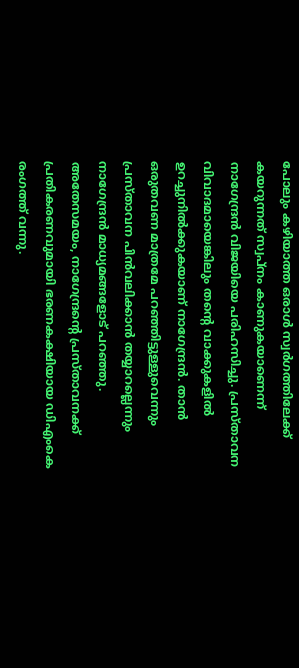പോലും കഴിയാത്ത ഒരാൾ സ്വർഗത്തിലേക്ക് കയറുന്നത് സ്വപ്നം കാണുകയാണെന്ന് നാഗേന്ദ്രൻ വിജയിയെ പരിഹസിച്ചു. പ്രസ്താവന വിവാദമായെങ്കിലും തന്റെ വാക്കുകളിൽ ഉറച്ചുനിൽക്കുകയാണ് നാഗേന്ദ്രൻ. താൻ ഒരുതവണ മാത്രമേ പറഞ്ഞിട്ടുള്ളുവെന്നും പ്രസ്താവന പിൻവലിക്കാൻ തയ്യാറല്ലെന്നും നാഗേന്ദ്രൻ മാധ്യമങ്ങളോട് പറഞ്ഞു.
അതേസമയം, നാഗേന്ദ്രന്റെ പ്രസ്താവനക്ക് പ്രതികരണവുമായി ഭരണകക്ഷിയായ ഡിഎംകെ രംഗത്ത് വന്നു.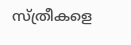സ്ത്രീകളെ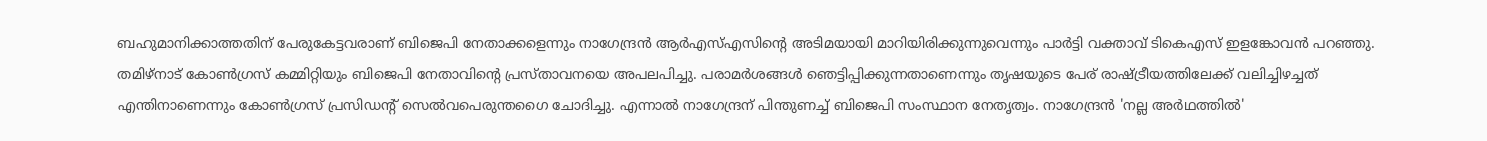ബഹുമാനിക്കാത്തതിന് പേരുകേട്ടവരാണ് ബിജെപി നേതാക്കളെന്നും നാഗേന്ദ്രൻ ആർഎസ്എസിന്റെ അടിമയായി മാറിയിരിക്കുന്നുവെന്നും പാർട്ടി വക്താവ് ടികെഎസ് ഇളങ്കോവൻ പറഞ്ഞു.
തമിഴ്നാട് കോൺഗ്രസ് കമ്മിറ്റിയും ബിജെപി നേതാവിന്റെ പ്രസ്താവനയെ അപലപിച്ചു. പരാമർശങ്ങൾ ഞെട്ടിപ്പിക്കുന്നതാണെന്നും തൃഷയുടെ പേര് രാഷ്ട്രീയത്തിലേക്ക് വലിച്ചിഴച്ചത് എന്തിനാണെന്നും കോൺഗ്രസ് പ്രസിഡന്റ് സെൽവപെരുന്തഗൈ ചോദിച്ചു. എന്നാൽ നാഗേന്ദ്രന് പിന്തുണച്ച് ബിജെപി സംസ്ഥാന നേതൃത്വം. നാഗേന്ദ്രൻ 'നല്ല അർഥത്തിൽ'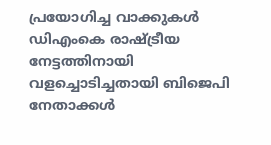പ്രയോഗിച്ച വാക്കുകൾ ഡിഎംകെ രാഷ്ട്രീയ നേട്ടത്തിനായി വളച്ചൊടിച്ചതായി ബിജെപി നേതാക്കൾ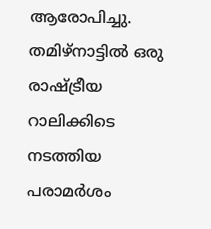ആരോപിച്ചു. തമിഴ്നാട്ടിൽ ഒരു രാഷ്ട്രീയ റാലിക്കിടെ നടത്തിയ പരാമർശം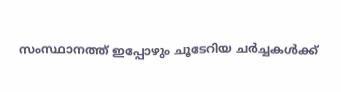സംസ്ഥാനത്ത് ഇപ്പോഴും ചൂടേറിയ ചർച്ചകൾക്ക്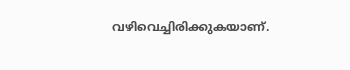വഴിവെച്ചിരിക്കുകയാണ്.